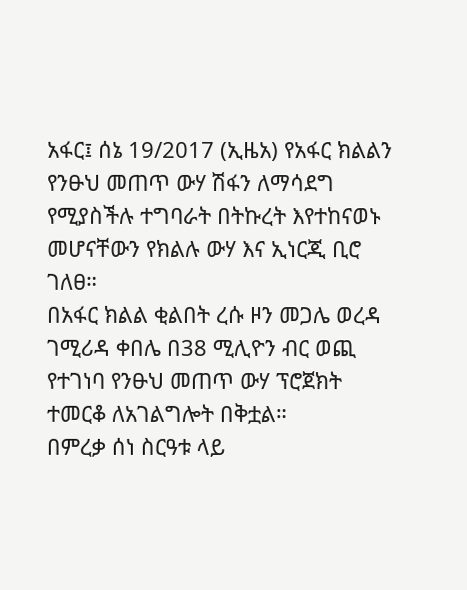አፋር፤ ሰኔ 19/2017 (ኢዜአ) የአፋር ክልልን የንፁህ መጠጥ ውሃ ሽፋን ለማሳደግ የሚያስችሉ ተግባራት በትኩረት እየተከናወኑ መሆናቸውን የክልሉ ውሃ እና ኢነርጂ ቢሮ ገለፀ።
በአፋር ክልል ቂልበት ረሱ ዞን መጋሌ ወረዳ ገሚሪዳ ቀበሌ በ38 ሚሊዮን ብር ወጪ የተገነባ የንፁህ መጠጥ ውሃ ፕሮጀክት ተመርቆ ለአገልግሎት በቅቷል።
በምረቃ ሰነ ስርዓቱ ላይ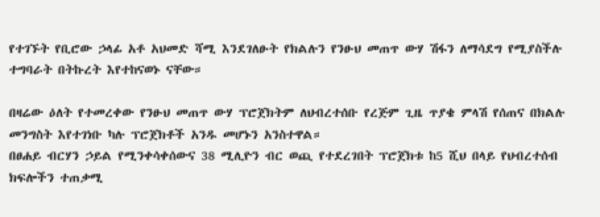የተገኙት የቢሮው ኃላፊ አቶ አህመድ ሻሚ እንደገለፁት የክልሉን የንፁህ መጠጥ ውሃ ሽፋን ለማሳደግ የሚያስችሉ ተግባራት በትኩረት እየተከናወኑ ናቸው።

በዛሬው ዕለት የተመረቀው የንፁህ መጠጥ ውሃ ፕሮጀክትም ለህብረተሰቡ የረጅም ጊዜ ጥያቄ ምላሽ የሰጠና በክልሉ መንግስት እየተገነቡ ካሉ ፕሮጀክቶች አንዱ መሆኑን አንስተዋል።
በፀሐይ ብርሃን ኃይል የሚንቀሳቀሰውና 38 ሚሊዮን ብር ወጪ የተደረገበት ፕሮጀክቱ ከ5 ሺህ በላይ የህብረተሰብ ክፍሎችን ተጠቃሚ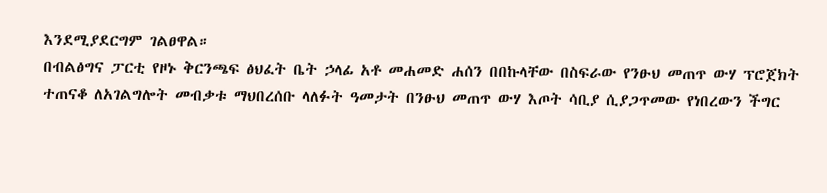እንደሚያደርግም ገልፀዋል።
በብልፅግና ፓርቲ የዞኑ ቅርንጫፍ ፅህፈት ቤት ኃላፊ አቶ መሐመድ ሐሰን በበኩላቸው በስፍራው የንፁህ መጠጥ ውሃ ፕሮጀክት ተጠናቆ ለአገልግሎት መብቃቱ ማህበረሰቡ ላለፉት ዓመታት በንፁህ መጠጥ ውሃ እጦት ሳቢያ ሲያጋጥመው የነበረውን ችግር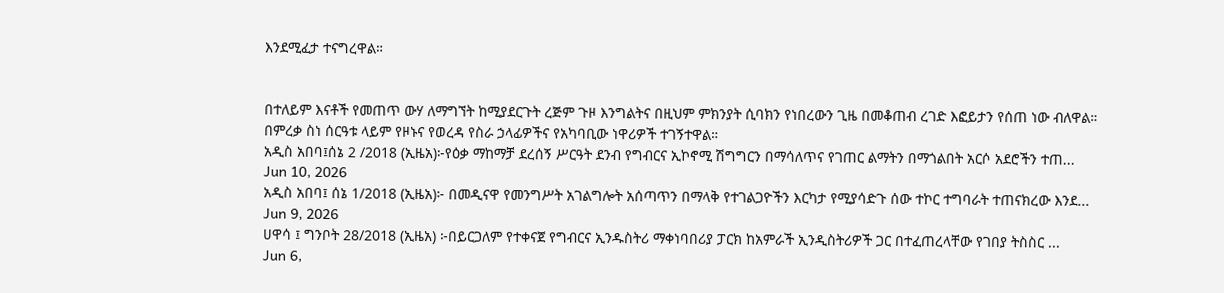እንደሚፈታ ተናግረዋል።


በተለይም እናቶች የመጠጥ ውሃ ለማግኘት ከሚያደርጉት ረጅም ጉዞ እንግልትና በዚህም ምክንያት ሲባክን የነበረውን ጊዜ በመቆጠብ ረገድ እፎይታን የሰጠ ነው ብለዋል።
በምረቃ ስነ ሰርዓቱ ላይም የዞኑና የወረዳ የስራ ኃላፊዎችና የአካባቢው ነዋሪዎች ተገኝተዋል።
አዲስ አበባ፤ሰኔ 2 /2018 (ኢዜአ)፦የዕቃ ማከማቻ ደረሰኝ ሥርዓት ደንብ የግብርና ኢኮኖሚ ሽግግርን በማሳለጥና የገጠር ልማትን በማጎልበት አርሶ አደሮችን ተጠ...
Jun 10, 2026
አዲስ አበባ፤ ሰኔ 1/2018 (ኢዜአ)፦ በመዲናዋ የመንግሥት አገልግሎት አሰጣጥን በማላቅ የተገልጋዮችን እርካታ የሚያሳድጉ ሰው ተኮር ተግባራት ተጠናክረው እንደ...
Jun 9, 2026
ሀዋሳ ፤ ግንቦት 28/2018 (ኢዜአ) ፦በይርጋለም የተቀናጀ የግብርና ኢንዱስትሪ ማቀነባበሪያ ፓርክ ከአምራች ኢንዲስትሪዎች ጋር በተፈጠረላቸው የገበያ ትስስር ...
Jun 6,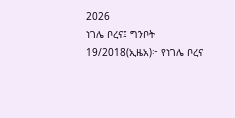2026
ነገሌ ቦረና፤ ግንቦት 19/2018(ኢዜአ)፦ የነገሌ ቦረና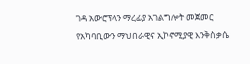ገዳ አውሮፕላን ማረፊያ አገልግሎት መጀመር የአካባቢውን ማህበራዊና ኢኮኖሚያዊ እንቅስቃሴ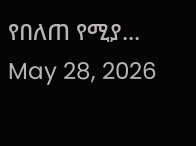የበለጠ የሚያ...
May 28, 2026